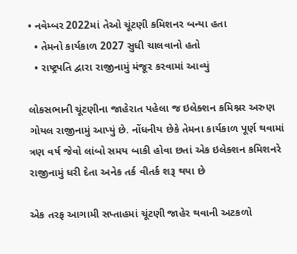• નવેમ્બર 2022માં તેઓ ચૂંટણી કમિશનર બન્યા હતા
  • તેમનો કાર્યકાળ 2027 સુધી ચાલવાનો હતો
  • રાષ્ટ્રપતિ દ્વારા રાજીનામું મંજૂર કરવામાં આવ્યું

લોકસભાની ચૂંટણીના જાહેરાત પહેલા જ ઇલેક્શન કમિશ્નર અરુણ ગોયલ રાજીનામું આપ્યું છે. નોંધનીય છેકે તેમના કાર્યકાળ પૂર્ણ થવામાં ત્રણ વર્ષ જેવો લાંબો સમય બાકી હોવા છતાં એક ઇલેક્શન કમિશનરે રાજીનામું ધરી દેતા અનેક તર્ક વીતર્ક શરૂ થયા છે

એક તરફ આગામી સપ્તાહમાં ચૂંટણી જાહેર થવાની અટકળો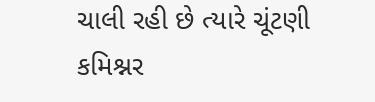ચાલી રહી છે ત્યારે ચૂંટણી કમિશ્નર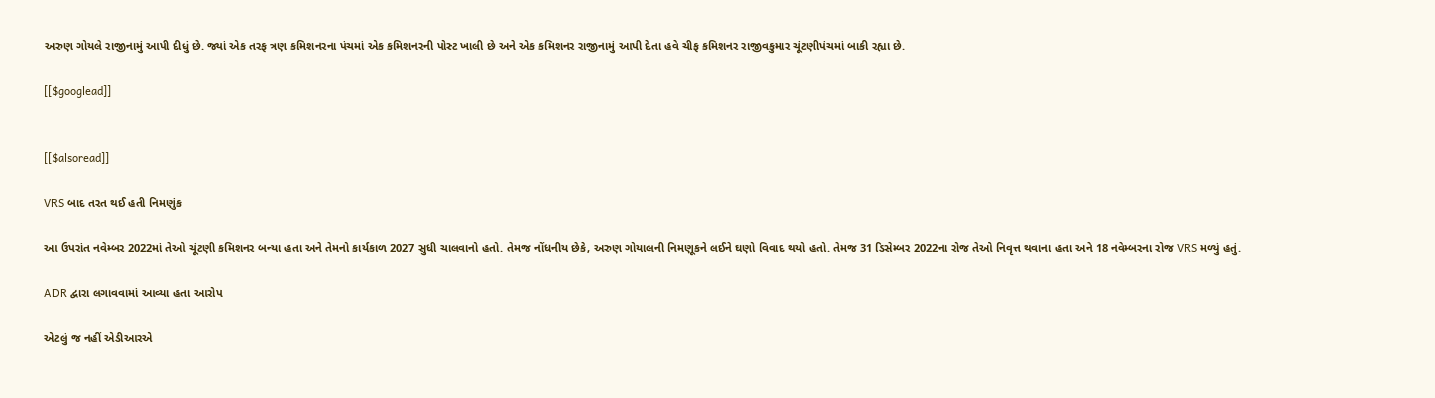અરુણ ગોયલે રાજીનામું આપી દીધું છે. જ્યાં એક તરફ ત્રણ કમિશનરના પંચમાં એક કમિશનરની પોસ્ટ ખાલી છે અને એક કમિશનર રાજીનામું આપી દેતા હવે ચીફ કમિશનર રાજીવકુમાર ચૂંટણીપંચમાં બાકી રહ્યા છે.

[[$googlead]]


[[$alsoread]]

VRS બાદ તરત થઈ હતી નિમણુંક

આ ઉપરાંત નવેમ્બર 2022માં તેઓ ચૂંટણી કમિશનર બન્યા હતા અને તેમનો કાર્યકાળ 2027 સુધી ચાલવાનો હતો. તેમજ નોંધનીય છેકે, અરુણ ગોયાલની નિમણૂકને લઈને ઘણો વિવાદ થયો હતો. તેમજ 31 ડિસેમ્બર 2022ના રોજ તેઓ નિવૃત્ત થવાના હતા અને 18 નવેમ્બરના રોજ VRS મળ્યું હતું.

ADR દ્વારા લગાવવામાં આવ્યા હતા આરોપ

એટલું જ નહીં એડીઆરએ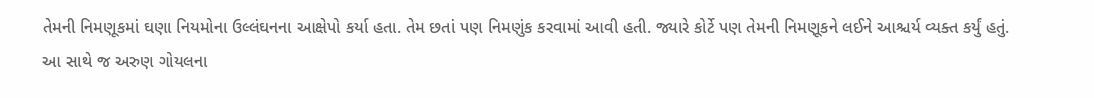તેમની નિમણૂકમાં ઘણા નિયમોના ઉલ્લંઘનના આક્ષેપો કર્યા હતા. તેમ છતાં પણ નિમણુંક કરવામાં આવી હતી. જ્યારે કોર્ટે પણ તેમની નિમણૂકને લઈને આશ્ચર્ય વ્યક્ત કર્યું હતું. આ સાથે જ અરુણ ગોયલના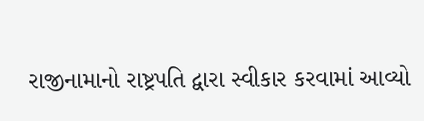રાજીનામાનો રાષ્ટ્રપતિ દ્વારા સ્વીકાર કરવામાં આવ્યો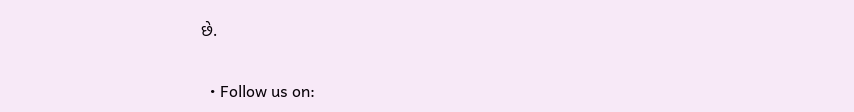છે.

  • Follow us on: